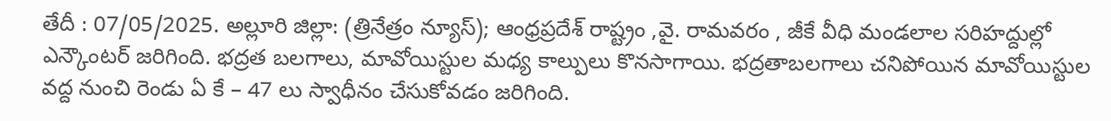తేదీ : 07/05/2025. అల్లూరి జిల్లా: (త్రినేత్రం న్యూస్); ఆంధ్రప్రదేశ్ రాష్ట్రం ,వై. రామవరం , జీకే వీధి మండలాల సరిహద్దుల్లో ఎన్కౌంటర్ జరిగింది. భద్రత బలగాలు, మావోయిస్టుల మధ్య కాల్పులు కొనసాగాయి. భద్రతాబలగాలు చనిపోయిన మావోయిస్టుల వద్ద నుంచి రెండు ఏ కే – 47 లు స్వాధీనం చేసుకోవడం జరిగింది.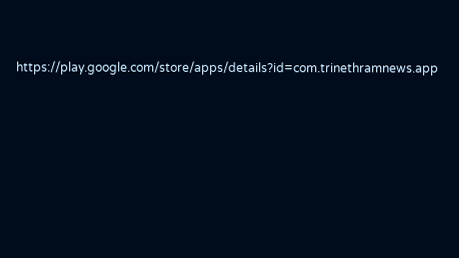https://play.google.com/store/apps/details?id=com.trinethramnews.app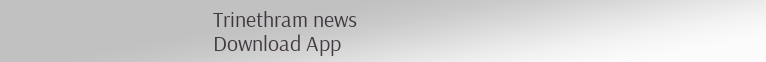Trinethram news
Download App